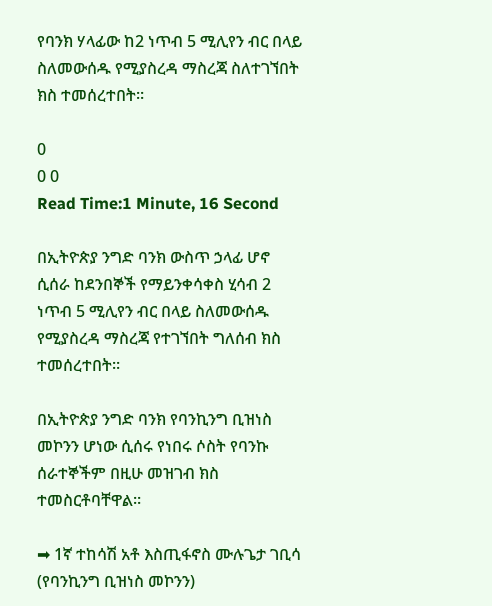የባንክ ሃላፊው ከ2 ነጥብ 5 ሚሊየን ብር በላይ ስለመውሰዱ የሚያስረዳ ማስረጃ ስለተገኘበት ክስ ተመሰረተበት።

0
0 0
Read Time:1 Minute, 16 Second

በኢትዮጵያ ንግድ ባንክ ውስጥ ኃላፊ ሆኖ ሲሰራ ከደንበኞች የማይንቀሳቀስ ሂሳብ 2 ነጥብ 5 ሚሊየን ብር በላይ ስለመውሰዱ የሚያስረዳ ማስረጃ የተገኘበት ግለሰብ ክስ ተመሰረተበት።

በኢትዮጵያ ንግድ ባንክ የባንኪንግ ቢዝነስ መኮንን ሆነው ሲሰሩ የነበሩ ሶስት የባንኩ ሰራተኞችም በዚሁ መዝገብ ክስ ተመስርቶባቸዋል።

➡ 1ኛ ተከሳሽ አቶ እስጢፋኖስ ሙሉጌታ ገቢሳ (የባንኪንግ ቢዝነስ መኮንን)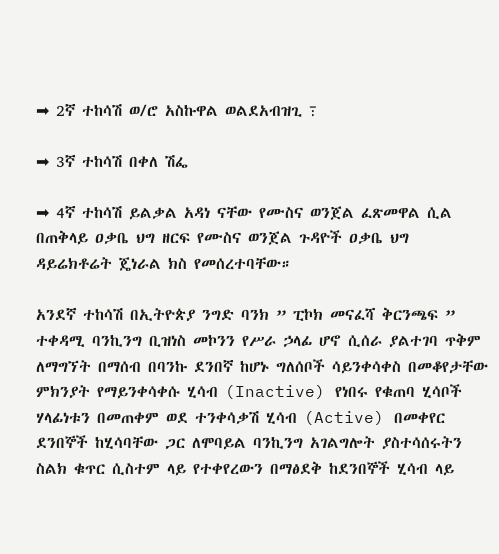➡ 2ኛ ተከሳሽ ወ/ሮ አስኩዋል ወልደአብዝጊ ߹

➡ 3ኛ ተከሳሽ በቀለ ሽፌ

➡ 4ኛ ተከሳሽ ይልቃል አዳነ ናቸው የሙስና ወንጀል ፈጽመዋል ሲል በጠቅላይ ዐቃቤ ህግ ዘርፍ የሙስና ወንጀል ጉዳዮች ዐቃቤ ህግ ዳይሬክቶሬት ጄነራል ክስ የመሰረተባቸው።

አንደኛ ተከሳሽ በኢትዮጵያ ንግድ ባንክ ” ፒኮክ መናፈሻ ቅርንጫፍ ” ተቀዳሚ ባንኪንግ ቢዝነስ መኮንን የሥራ ኃላፊ ሆኖ ሲሰራ ያልተገባ ጥቅም ለማግኘት በማሰብ በባንኩ ደንበኛ ከሆኑ ግለሰቦች ሳይንቀሳቀስ በመቆየታቸው ምክንያት የማይንቀሳቀሱ ሂሳብ (Inactive) የነበሩ የቁጠባ ሂሳቦች ሃላፊነቱን በመጠቀም ወደ ተንቀሳቃሽ ሂሳብ (Active) በመቀየር ደንበኞች ከሂሳባቸው ጋር ለሞባይል ባንኪንግ አገልግሎት ያስተሳሰሩትን ስልክ ቁጥር ሲስተም ላይ የተቀየረውን በማፅደቅ ከደንበኞች ሂሳብ ላይ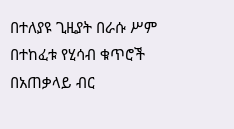በተለያዩ ጊዚያት በራሱ ሥም በተከፈቱ የሂሳብ ቁጥሮች በአጠቃላይ ብር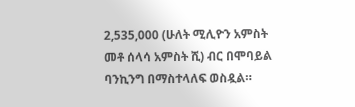2,535,000 (ሁለት ሚሊዮን አምስት መቶ ሰላሳ አምስት ሺ) ብር በሞባይል ባንኪንግ በማስተላለፍ ወስዷል።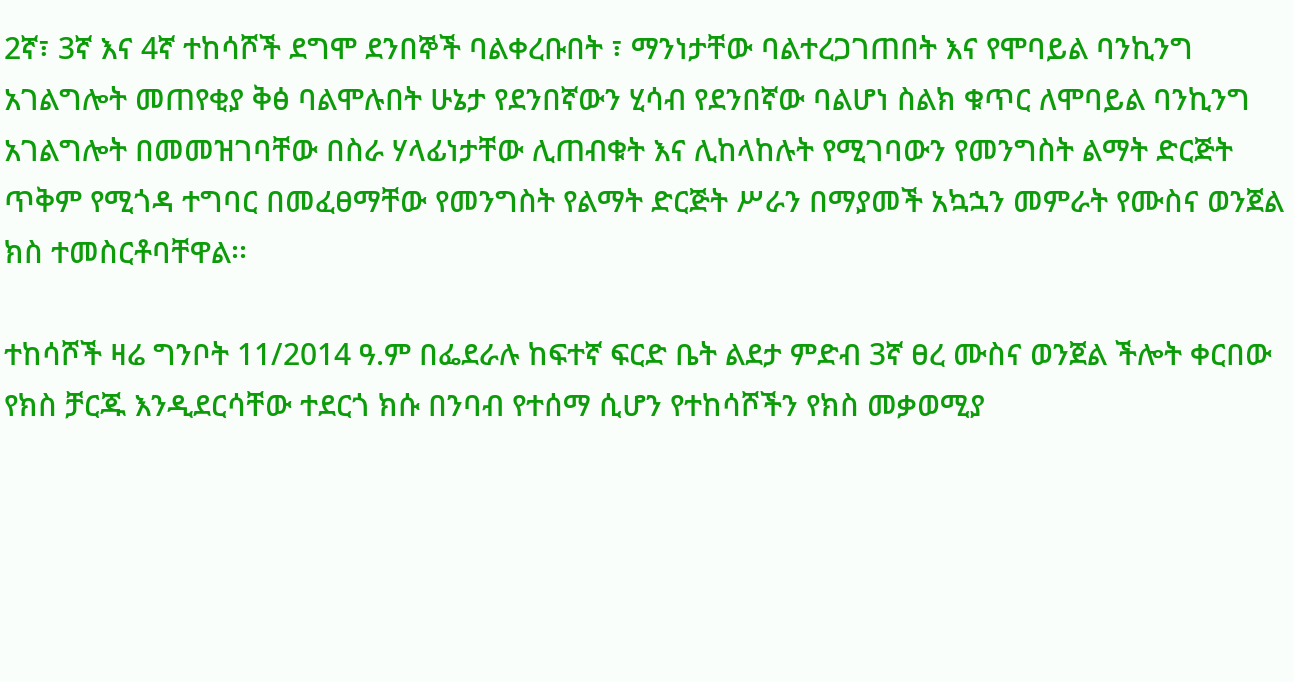2ኛ፣ 3ኛ እና 4ኛ ተከሳሾች ደግሞ ደንበኞች ባልቀረቡበት ፣ ማንነታቸው ባልተረጋገጠበት እና የሞባይል ባንኪንግ አገልግሎት መጠየቂያ ቅፅ ባልሞሉበት ሁኔታ የደንበኛውን ሂሳብ የደንበኛው ባልሆነ ስልክ ቁጥር ለሞባይል ባንኪንግ አገልግሎት በመመዝገባቸው በስራ ሃላፊነታቸው ሊጠብቁት እና ሊከላከሉት የሚገባውን የመንግስት ልማት ድርጅት ጥቅም የሚጎዳ ተግባር በመፈፀማቸው የመንግስት የልማት ድርጅት ሥራን በማያመች አኳኋን መምራት የሙስና ወንጀል ክስ ተመስርቶባቸዋል፡፡

ተከሳሾች ዛሬ ግንቦት 11/2014 ዓ.ም በፌደራሉ ከፍተኛ ፍርድ ቤት ልደታ ምድብ 3ኛ ፀረ ሙስና ወንጀል ችሎት ቀርበው የክስ ቻርጁ እንዲደርሳቸው ተደርጎ ክሱ በንባብ የተሰማ ሲሆን የተከሳሾችን የክስ መቃወሚያ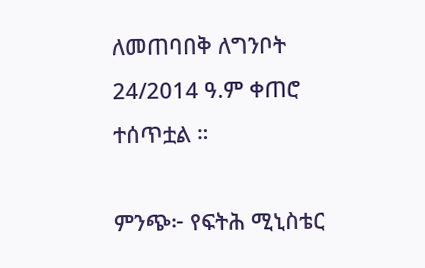ለመጠባበቅ ለግንቦት 24/2014 ዓ.ም ቀጠሮ ተሰጥቷል ።

ምንጭ፦ የፍትሕ ሚኒስቴር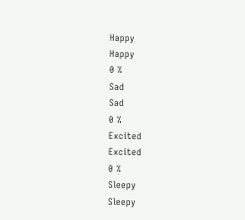Happy
Happy
0 %
Sad
Sad
0 %
Excited
Excited
0 %
Sleepy
Sleepy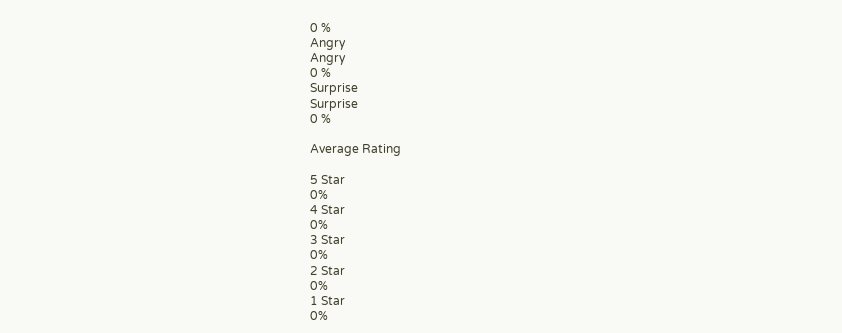0 %
Angry
Angry
0 %
Surprise
Surprise
0 %

Average Rating

5 Star
0%
4 Star
0%
3 Star
0%
2 Star
0%
1 Star
0%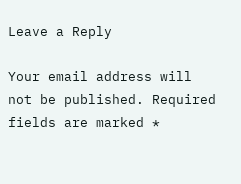Leave a Reply

Your email address will not be published. Required fields are marked *